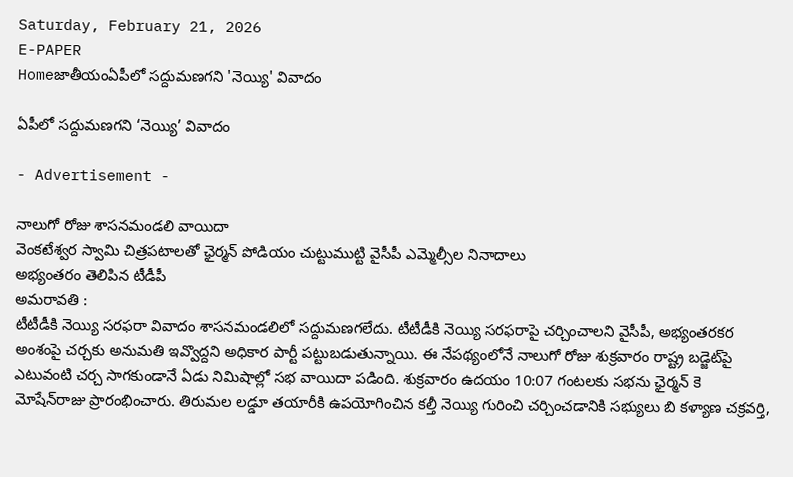Saturday, February 21, 2026
E-PAPER
Homeజాతీయంఏపీలో సద్దుమణగని 'నెయ్యి' వివాదం

ఏపీలో సద్దుమణగని ‘నెయ్యి’ వివాదం

- Advertisement -

నాలుగో రోజు శాసనమండలి వాయిదా
వెంకటేశ్వర స్వామి చిత్రపటాలతో ఛైర్మన్‌ పోడియం చుట్టుముట్టి వైసీపీ ఎమ్మెల్సీల నినాదాలు
అభ్యంతరం తెలిపిన టీడీపీ
అమరావతి :
టీటీడీకి నెయ్యి సరఫరా వివాదం శాసనమండలిలో సద్దుమణగలేదు. టీటీడీకి నెయ్యి సరఫరాపై చర్చించాలని వైసీపీ, అభ్యంతరకర అంశంపై చర్చకు అనుమతి ఇవ్వొద్దని అధికార పార్టీ పట్టుబడుతున్నాయి. ఈ నేపథ్యంలోనే నాలుగో రోజు శుక్రవారం రాష్ట్ర బడ్జెట్‌పై ఎటువంటి చర్చ సాగకుండానే ఏడు నిమిషాల్లో సభ వాయిదా పడింది. శుక్రవారం ఉదయం 10:07 గంటలకు సభను ఛైర్మన్‌ కె మోషేన్‌రాజు ప్రారంభించారు. తిరుమల లడ్డూ తయారీకి ఉపయోగించిన కల్తీ నెయ్యి గురించి చర్చించడానికి సభ్యులు బి కళ్యాణ చక్రవర్తి,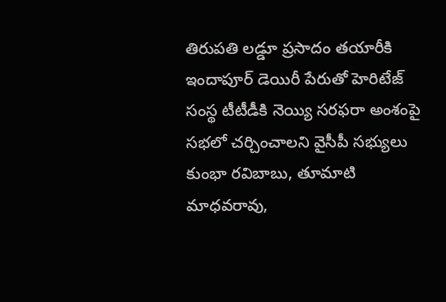తిరుపతి లడ్డూ ప్రసాదం తయారీకి ఇందాపూర్‌ డెయిరీ పేరుతో హెరిటేజ్‌ సంస్థ టీటీడీకి నెయ్యి సరఫరా అంశంపై సభలో చర్చించాలని వైసీపీ సభ్యులు కుంభా రవిబాబు, తూమాటి మాధవరావు,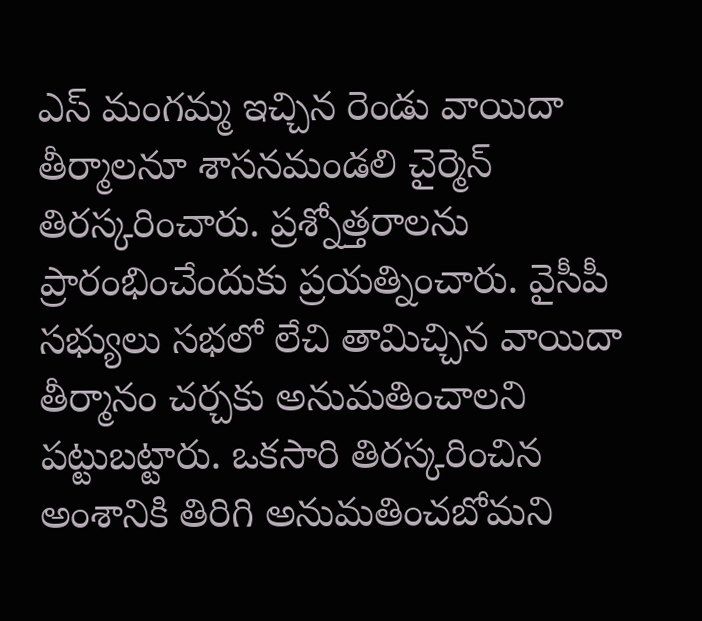ఎస్‌ మంగమ్మ ఇచ్చిన రెండు వాయిదా తీర్మాలనూ శాసనమండలి చైర్మెన్‌ తిరస్కరించారు. ప్రశ్నోత్తరాలను ప్రారంభించేందుకు ప్రయత్నించారు. వైసీపీ సభ్యులు సభలో లేచి తామిచ్చిన వాయిదా తీర్మానం చర్చకు అనుమతించాలని పట్టుబట్టారు. ఒకసారి తిరస్కరించిన అంశానికి తిరిగి అనుమతించబోమని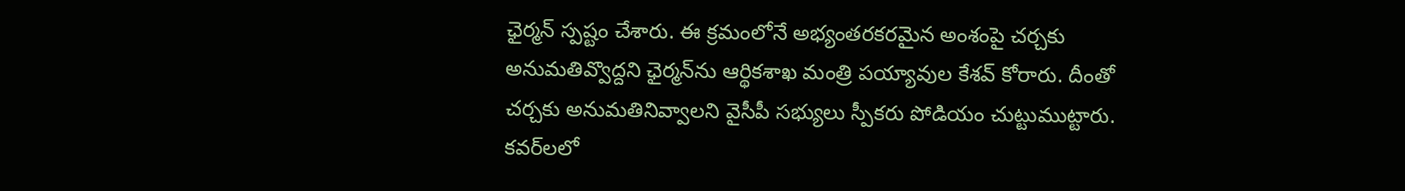ఛైర్మన్‌ స్పష్టం చేశారు. ఈ క్రమంలోనే అభ్యంతరకరమైన అంశంపై చర్చకు అనుమతివ్వొద్దని ఛైర్మన్‌ను ఆర్థికశాఖ మంత్రి పయ్యావుల కేశవ్‌ కోరారు. దీంతో చర్చకు అనుమతినివ్వాలని వైసీపీ సభ్యులు స్పీకరు పోడియం చుట్టుముట్టారు. కవర్‌లలో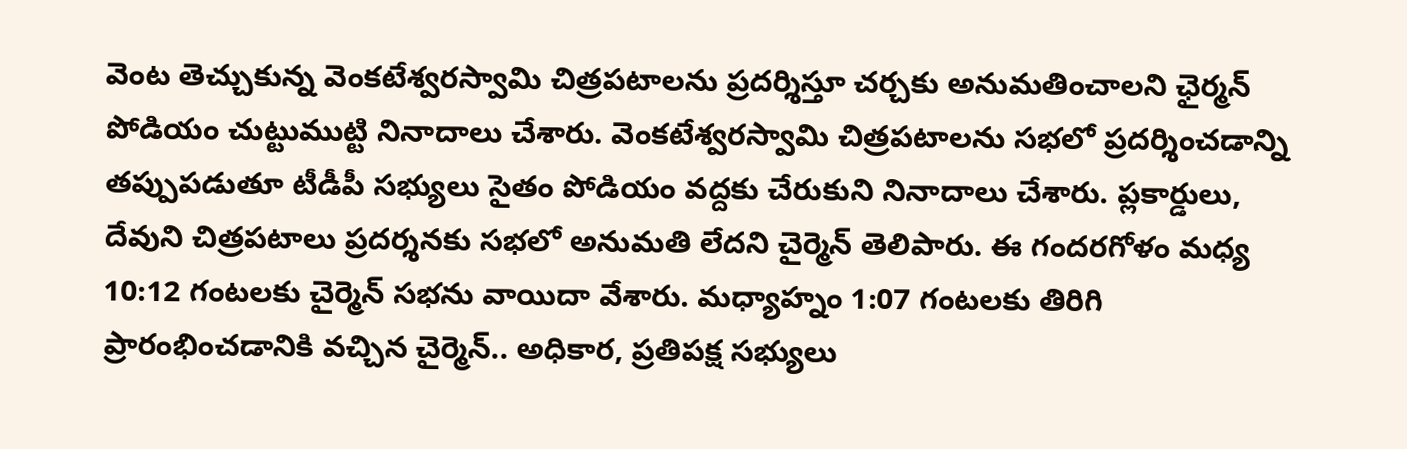వెంట తెచ్చుకున్న వెంకటేశ్వరస్వామి చిత్రపటాలను ప్రదర్శిస్తూ చర్చకు అనుమతించాలని ఛైర్మన్‌ పోడియం చుట్టుముట్టి నినాదాలు చేశారు. వెంకటేశ్వరస్వామి చిత్రపటాలను సభలో ప్రదర్శించడాన్ని తప్పుపడుతూ టీడీపీ సభ్యులు సైతం పోడియం వద్దకు చేరుకుని నినాదాలు చేశారు. ప్లకార్డులు, దేవుని చిత్రపటాలు ప్రదర్శనకు సభలో అనుమతి లేదని చైర్మెన్‌ తెలిపారు. ఈ గందరగోళం మధ్య 10:12 గంటలకు చైర్మెన్‌ సభను వాయిదా వేశారు. మధ్యాహ్నం 1:07 గంటలకు తిరిగి ప్రారంభించడానికి వచ్చిన చైర్మెన్‌.. అధికార, ప్రతిపక్ష సభ్యులు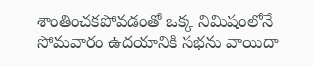శాంతించకపోవడంతో ఒక్క నిమిషంలోనే సోమవారం ఉదయానికి సభను వాయిదా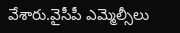వేశారు.వైసీపీ ఎమ్మెల్సీలు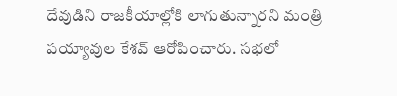దేవుడిని రాజకీయాల్లోకి లాగుతున్నారని మంత్రి పయ్యావుల కేశవ్‌ ఆరోపించారు. సభలో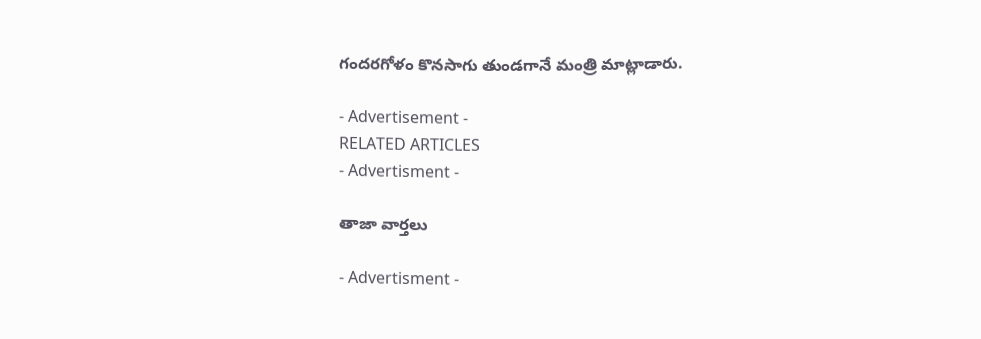గందరగోళం కొనసాగు తుండగానే మంత్రి మాట్లాడారు.

- Advertisement -
RELATED ARTICLES
- Advertisment -

తాజా వార్తలు

- Advertisment -